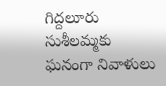గిద్దలూరు సుశీలమ్మకు ఘనంగా నివాళులు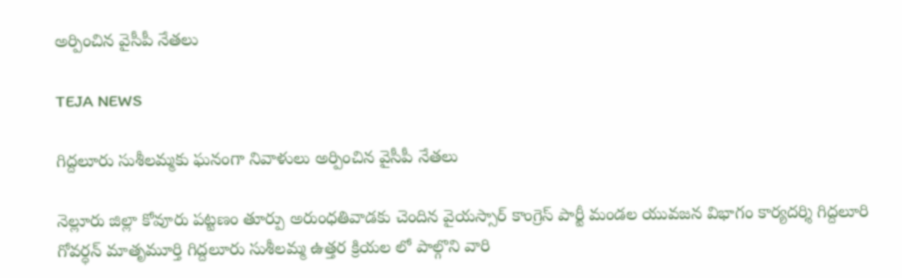అర్పించిన వైసీపీ నేతలు

TEJA NEWS

గిద్దలూరు సుశీలమ్మకు ఘనంగా నివాళులు అర్పించిన వైసీపీ నేతలు

నెల్లూరు జిల్లా కోవూరు పట్టణం తూర్పు అరుంధతివాడకు చెందిన వైయస్సార్ కాంగ్రెస్ పార్టీ మండల యువజన విభాగం కార్యదర్శి గిద్దలూరి గోవర్ధన్ మాతృమూర్తి గిద్దలూరు సుశీలమ్మ ఉత్తర క్రియల లో పాల్గొని వారి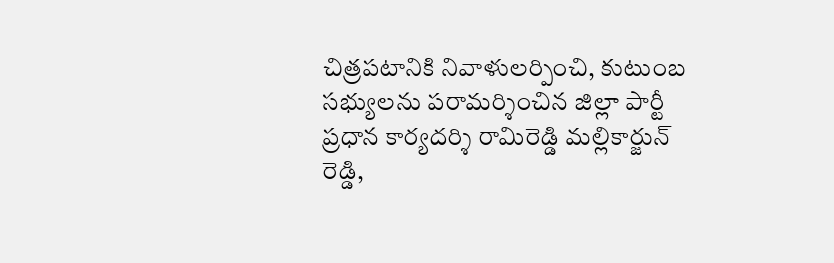చిత్రపటానికి నివాళులర్పించి, కుటుంబ సభ్యులను పరామర్శించిన జిల్లా పార్టీ ప్రధాన కార్యదర్శి రామిరెడ్డి మల్లికార్జున్ రెడ్డి,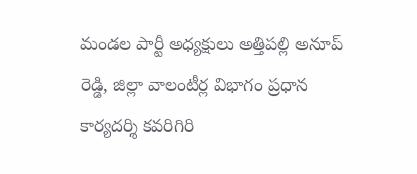మండల పార్టీ అధ్యక్షులు అత్తిపల్లి అనూప్ రెడ్డి, జిల్లా వాలంటీర్ల విభాగం ప్రధాన కార్యదర్శి కవరిగిరి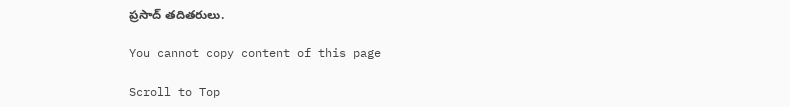ప్రసాద్ తదితరులు.

You cannot copy content of this page

Scroll to Top